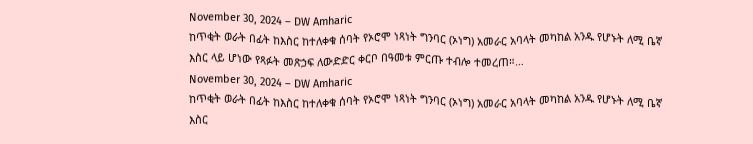November 30, 2024 – DW Amharic
ከጥቂት ወራት በፊት ከእስር ከተለቀቁ ሰባት የኦሮሞ ነጻነት ግንባር (ኦነግ) አመራር አባላት መካከል አንዱ የሆኑት ለሚ ቤኛ እስር ላይ ሆነው የጻፉት መጽኃፍ ለውድድር ቀርቦ በዓመቱ ምርጡ ተብሎ ተመረጠ።…
November 30, 2024 – DW Amharic
ከጥቂት ወራት በፊት ከእስር ከተለቀቁ ሰባት የኦሮሞ ነጻነት ግንባር (ኦነግ) አመራር አባላት መካከል አንዱ የሆኑት ለሚ ቤኛ እስር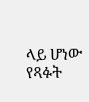ላይ ሆነው የጻፉት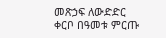መጽኃፍ ለውድድር ቀርቦ በዓመቱ ምርጡ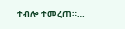ተብሎ ተመረጠ።…